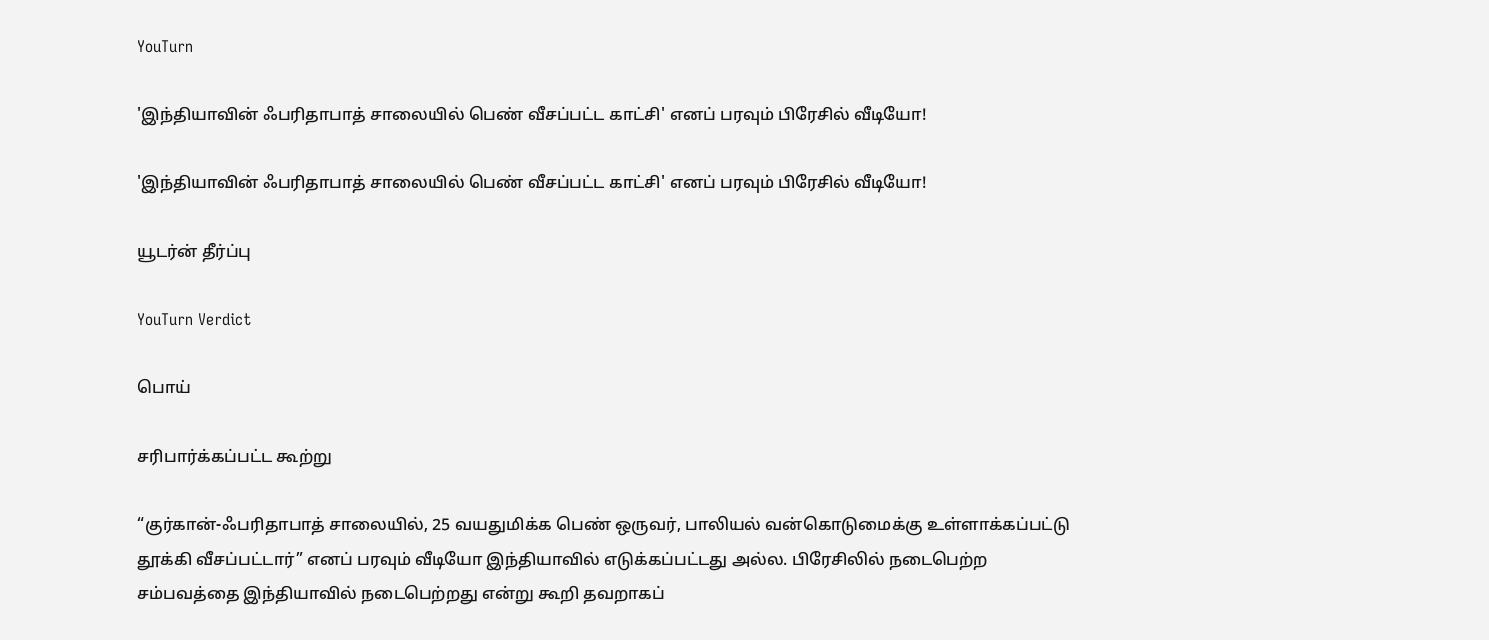YouTurn

'இந்தியாவின் ஃபரிதாபாத் சாலையில் பெண் வீசப்பட்ட காட்சி' எனப் பரவும் பிரேசில் வீடியோ!

'இந்தியாவின் ஃபரிதாபாத் சாலையில் பெண் வீசப்பட்ட காட்சி' எனப் பரவும் பிரேசில் வீடியோ!

யூடர்ன் தீர்ப்பு

YouTurn Verdict

பொய்

சரிபார்க்கப்பட்ட கூற்று

“குர்கான்-ஃபரிதாபாத் சாலையில், 25 வயதுமிக்க பெண் ஒருவர், பாலியல் வன்கொடுமைக்கு உள்ளாக்கப்பட்டு தூக்கி வீசப்பட்டார்” எனப் பரவும் வீடியோ இந்தியாவில் எடுக்கப்பட்டது அல்ல. பிரேசிலில் நடைபெற்ற சம்பவத்தை இந்தியாவில் நடைபெற்றது என்று கூறி தவறாகப்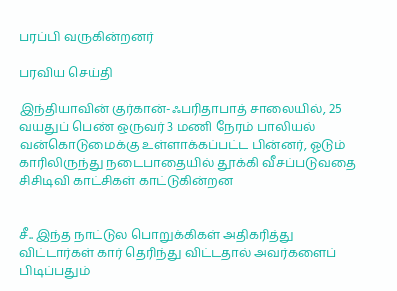பரப்பி வருகின்றனர்

பரவிய செய்தி

இந்தியாவின் குர்கான்-ஃபரிதாபாத் சாலையில், 25 வயதுப் பெண் ஒருவர் 3 மணி நேரம் பாலியல் வன்கொடுமைக்கு உள்ளாக்கப்பட்ட பின்னர், ஓடும் காரிலிருந்து நடைபாதையில் தூக்கி வீசப்படுவதை சிசிடிவி காட்சிகள் காட்டுகின்றன


சீ.. இந்த நாட்டுல பொறுக்கிகள் அதிகரித்து விட்டார்கள் கார் தெரிந்து விட்டதால் அவர்களைப் பிடிப்பதும்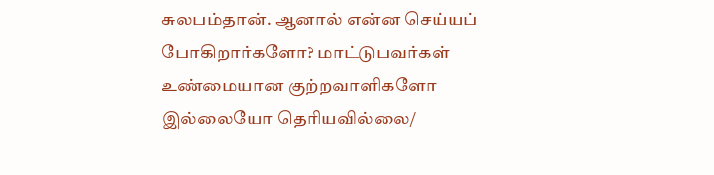சுலபம்தான். ஆனால் என்ன செய்யப் போகிறார்களோ? மாட்டுபவர்கள் உண்மையான குற்றவாளிகளோ இல்லையோ தெரியவில்லை/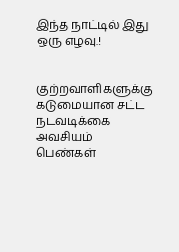இந்த நாட்டில் இது ஒரு எழவு.!


குற்றவாளிகளுக்கு கடுமையான சட்ட நடவடிக்கை அவசியம் பெண்கள்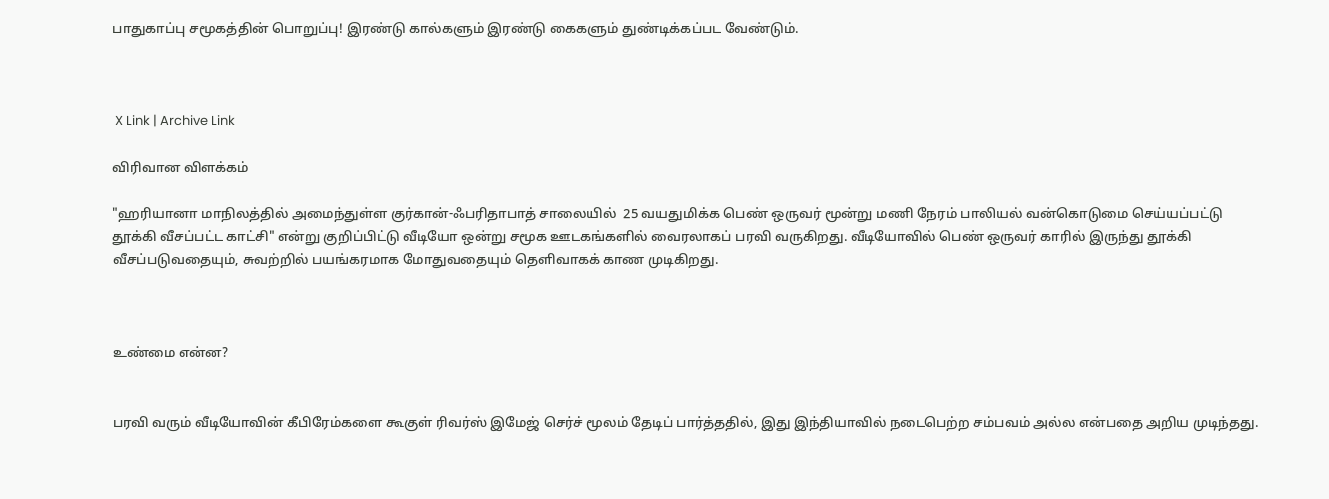பாதுகாப்பு சமூகத்தின் பொறுப்பு! இரண்டு கால்களும் இரண்டு கைகளும் துண்டிக்கப்பட வேண்டும்.



 X Link | Archive Link

விரிவான விளக்கம்

"ஹரியானா மாநிலத்தில் அமைந்துள்ள குர்கான்-ஃபரிதாபாத் சாலையில்  25 வயதுமிக்க பெண் ஒருவர் மூன்று மணி நேரம் பாலியல் வன்கொடுமை செய்யப்பட்டு தூக்கி வீசப்பட்ட காட்சி" என்று குறிப்பிட்டு வீடியோ ஒன்று சமூக ஊடகங்களில் வைரலாகப் பரவி வருகிறது. வீடியோவில் பெண் ஒருவர் காரில் இருந்து தூக்கி வீசப்படுவதையும், சுவற்றில் பயங்கரமாக மோதுவதையும் தெளிவாகக் காண முடிகிறது.



உண்மை என்ன?


பரவி வரும் வீடியோவின் கீபிரேம்களை கூகுள் ரிவர்ஸ் இமேஜ் செர்ச் மூலம் தேடிப் பார்த்ததில், இது இந்தியாவில் நடைபெற்ற சம்பவம் அல்ல என்பதை அறிய முடிந்தது.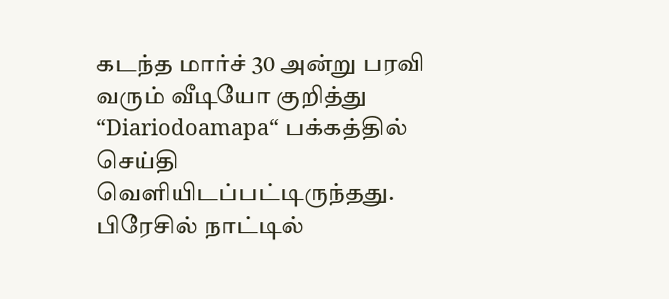கடந்த மார்ச் 30 அன்று பரவி வரும் வீடியோ குறித்து “Diariodoamapa“ பக்கத்தில் செய்தி வெளியிடப்பட்டிருந்தது. பிரேசில் நாட்டில்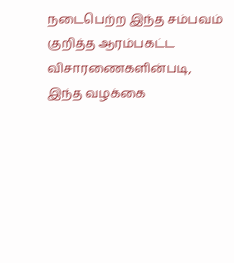நடைபெற்ற இந்த சம்பவம் குறித்த ஆரம்பகட்ட விசாரணைகளின்படி, இந்த வழக்கை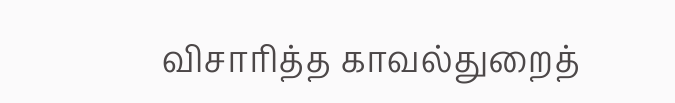விசாரித்த காவல்துறைத்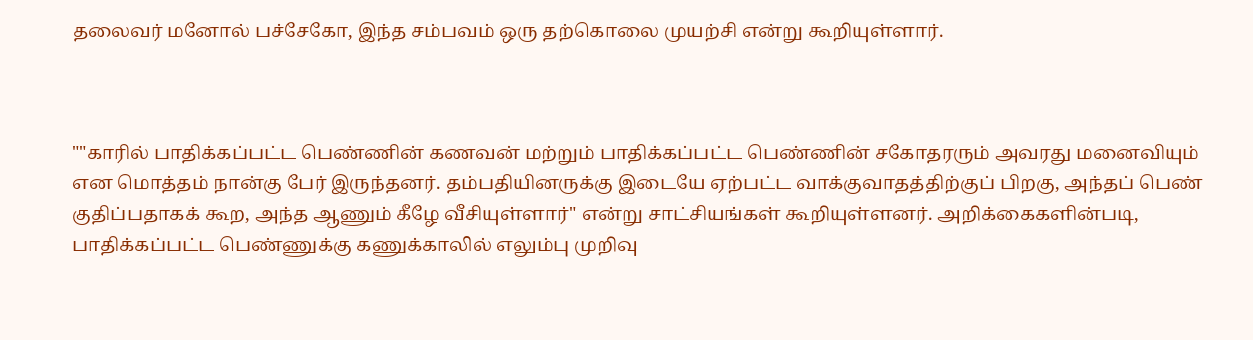தலைவர் மனோல் பச்சேகோ, இந்த சம்பவம் ஒரு தற்கொலை முயற்சி என்று கூறியுள்ளார்.



""காரில் பாதிக்கப்பட்ட பெண்ணின் கணவன் மற்றும் பாதிக்கப்பட்ட பெண்ணின் சகோதரரும் அவரது மனைவியும் என மொத்தம் நான்கு பேர் இருந்தனர். தம்பதியினருக்கு இடையே ஏற்பட்ட வாக்குவாதத்திற்குப் பிறகு, அந்தப் பெண் குதிப்பதாகக் கூற, அந்த ஆணும் கீழே வீசியுள்ளார்" என்று சாட்சியங்கள் கூறியுள்ளனர். அறிக்கைகளின்படி, பாதிக்கப்பட்ட பெண்ணுக்கு கணுக்காலில் எலும்பு முறிவு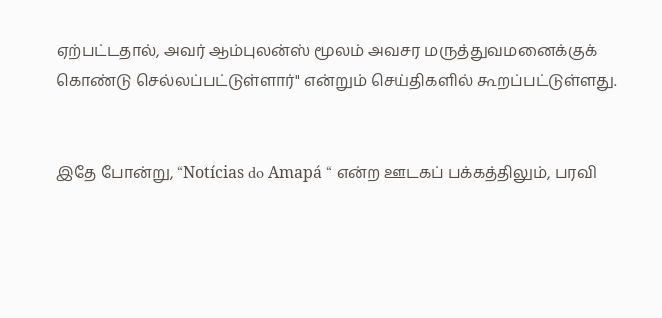ஏற்பட்டதால், அவர் ஆம்புலன்ஸ் மூலம் அவசர மருத்துவமனைக்குக் கொண்டு செல்லப்பட்டுள்ளார்" என்றும் செய்திகளில் கூறப்பட்டுள்ளது.


இதே போன்று, “Notícias do Amapá “ என்ற ஊடகப் பக்கத்திலும், பரவி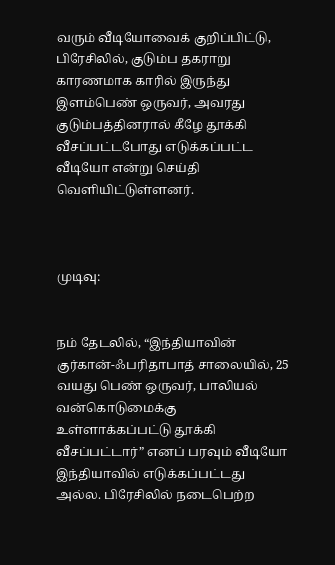வரும் வீடியோவைக் குறிப்பிட்டு, பிரேசிலில், குடும்ப தகராறு காரணமாக காரில் இருந்து இளம்பெண் ஒருவர், அவரது குடும்பத்தினரால் கீழே தூக்கி வீசப்பட்டபோது எடுக்கப்பட்ட வீடியோ என்று செய்தி வெளியிட்டுள்ளனர்.



முடிவு:


நம் தேடலில், “இந்தியாவின் குர்கான்-ஃபரிதாபாத் சாலையில், 25 வயது பெண் ஒருவர், பாலியல் வன்கொடுமைக்கு உள்ளாக்கப்பட்டு தூக்கி வீசப்பட்டார்” எனப் பரவும் வீடியோ இந்தியாவில் எடுக்கப்பட்டது அல்ல. பிரேசிலில் நடைபெற்ற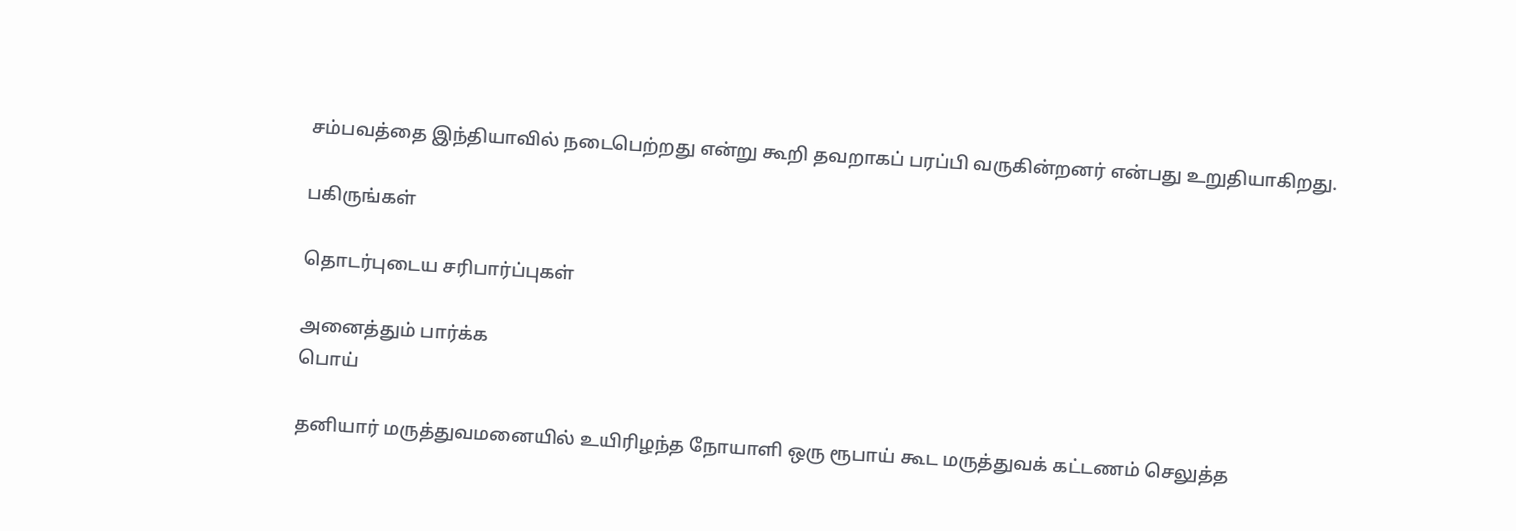சம்பவத்தை இந்தியாவில் நடைபெற்றது என்று கூறி தவறாகப் பரப்பி வருகின்றனர் என்பது உறுதியாகிறது.

பகிருங்கள்

தொடர்புடைய சரிபார்ப்புகள்

அனைத்தும் பார்க்க
பொய்

தனியார் மருத்துவமனையில் உயிரிழந்த நோயாளி ஒரு ரூபாய் கூட மருத்துவக் கட்டணம் செலுத்த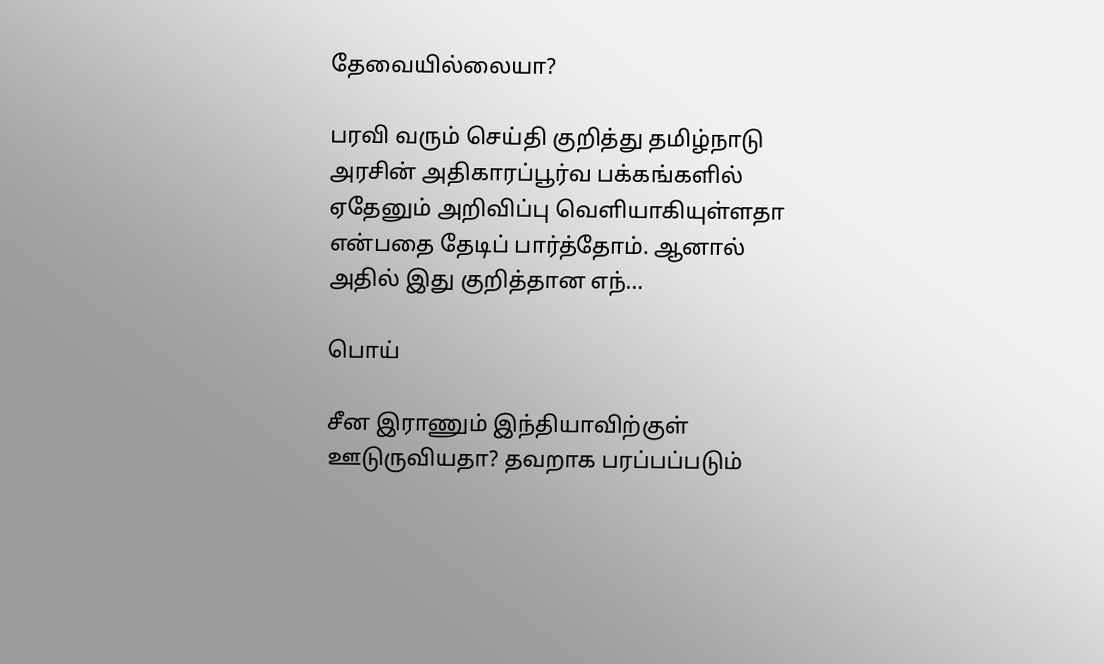தேவையில்லையா?

பரவி வரும் செய்தி குறித்து தமிழ்நாடு அரசின் அதிகாரப்பூர்வ பக்கங்களில் ஏதேனும் அறிவிப்பு வெளியாகியுள்ளதா என்பதை தேடிப் பார்த்தோம். ஆனால் அதில் இது குறித்தான எந்…

பொய்

சீன இராணும் இந்தியாவிற்குள் ஊடுருவியதா? தவறாக பரப்பப்படும்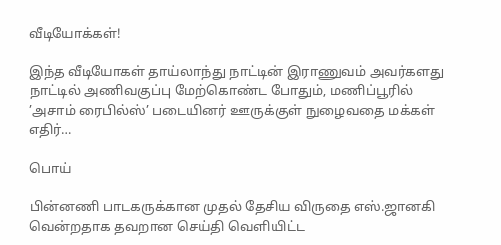வீடியோக்கள்!

இந்த வீடியோகள் தாய்லாந்து நாட்டின் இராணுவம் அவர்களது நாட்டில் அணிவகுப்பு மேற்கொண்ட போதும், மணிப்பூரில் ’அசாம் ரைபில்ஸ்’ படையினர் ஊருக்குள் நுழைவதை மக்கள் எதிர்…

பொய்

பின்னணி பாடகருக்கான முதல் தேசிய விருதை எஸ்.ஜானகி வென்றதாக தவறான செய்தி வெளியிட்ட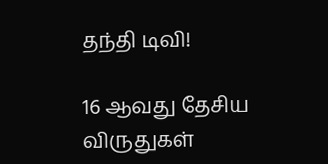தந்தி டிவி!

16 ஆவது தேசிய விருதுகள்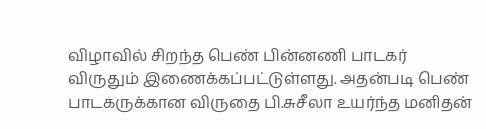விழாவில் சிறந்த பெண் பின்னணி பாடகர் விருதும் இணைக்கப்பட்டுள்ளது. அதன்படி பெண் பாடகருக்கான விருதை பி.சுசீலா உயர்ந்த மனிதன்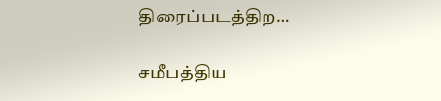திரைப்படத்திற…

சமீபத்திய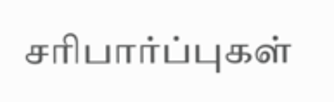சரிபார்ப்புகள்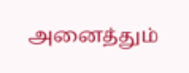அனைத்தும்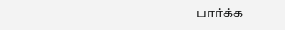பார்க்க